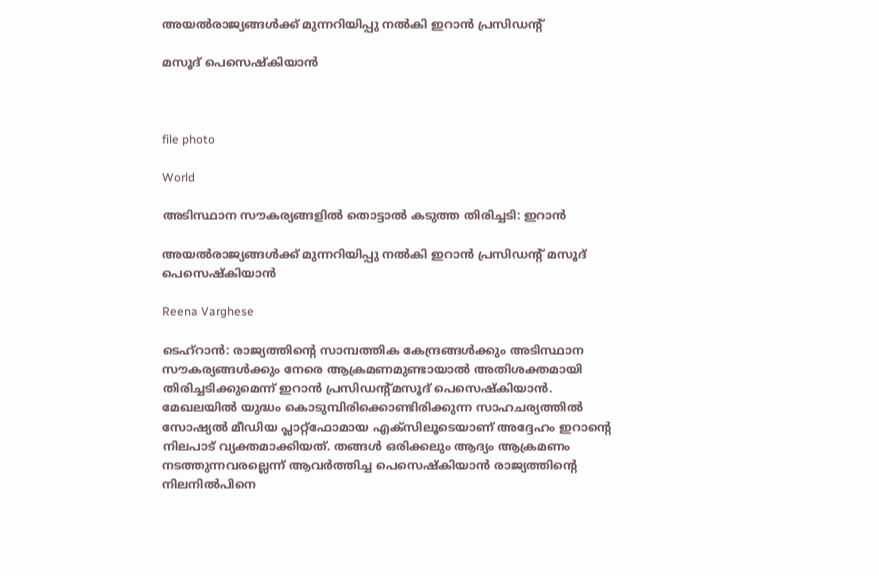അയൽരാജ്യങ്ങൾക്ക് മുന്നറിയിപ്പു നൽകി ഇറാൻ പ്രസിഡന്‍റ്

മസൂദ് പെസെഷ്കിയാൻ



file photo

World

അടിസ്ഥാന സൗകര്യങ്ങളിൽ തൊട്ടാൽ കടുത്ത തിരിച്ചടി: ഇറാൻ

അയൽരാജ്യങ്ങൾക്ക് മുന്നറിയിപ്പു നൽകി ഇറാൻ പ്രസിഡന്‍റ് മസൂദ് പെസെഷ്കിയാൻ

Reena Varghese

ടെഹ്റാൻ: രാജ്യത്തിന്‍റെ സാമ്പത്തിക കേന്ദ്രങ്ങൾക്കും അടിസ്ഥാന സൗകര്യങ്ങൾക്കും നേരെ ആക്രമണമുണ്ടായാൽ അതിശക്തമായി തിരിച്ചടിക്കുമെന്ന് ഇറാൻ പ്രസിഡന്‍റ്മസൂദ് പെസെഷ്കിയാൻ. മേഖലയിൽ യുദ്ധം കൊടുമ്പിരിക്കൊണ്ടിരിക്കുന്ന സാഹചര്യത്തിൽ സോഷ്യൽ മീഡിയ പ്ലാറ്റ്ഫോമായ എക്സിലൂടെയാണ് അദ്ദേഹം ഇറാന്‍റെ നിലപാട് വ്യക്തമാക്കിയത്. തങ്ങൾ ഒരിക്കലും ആദ്യം ആക്രമണം നടത്തുന്നവരല്ലെന്ന് ആവർത്തിച്ച പെസെഷ്കിയാൻ രാജ്യത്തിന്‍റെ നിലനിൽപിനെ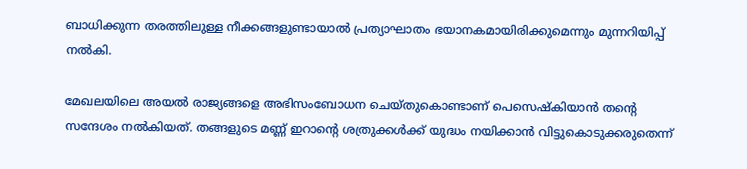ബാധിക്കുന്ന തരത്തിലുള്ള നീക്കങ്ങളുണ്ടായാൽ പ്രത്യാഘാതം ഭയാനകമായിരിക്കുമെന്നും മുന്നറിയിപ്പ് നൽകി.

മേഖലയിലെ അയൽ രാജ്യങ്ങളെ അഭിസംബോധന ചെയ്തുകൊണ്ടാണ് പെസെഷ്കിയാൻ തന്‍റെ സന്ദേശം നൽകിയത്. തങ്ങളുടെ മണ്ണ് ഇറാന്‍റെ ശത്രുക്കൾക്ക് യുദ്ധം നയിക്കാൻ വിട്ടുകൊടുക്കരുതെന്ന്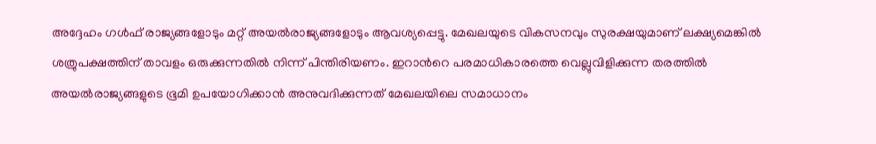അദ്ദേഹം ഗൾഫ് രാജ്യങ്ങളോടും മറ്റ് അയൽരാജ്യങ്ങളോടും ആവശ്യപ്പെട്ടു. മേഖലയുടെ വികസനവും സുരക്ഷയുമാണ് ലക്ഷ്യമെങ്കിൽ ശത്രുപക്ഷത്തിന് താവളം ഒരുക്കുന്നതിൽ നിന്ന് പിന്തിരിയണം. ഇറാന്‍റെ പരമാധികാരത്തെ വെല്ലുവിളിക്കുന്ന തരത്തിൽ അയൽരാജ്യങ്ങളുടെ ഭൂമി ഉപയോഗിക്കാൻ അനുവദിക്കുന്നത് മേഖലയിലെ സമാധാനം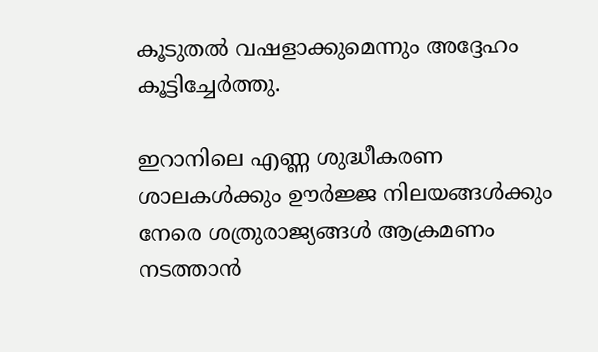കൂടുതൽ വഷളാക്കുമെന്നും അദ്ദേഹം കൂട്ടിച്ചേർത്തു.

ഇറാനിലെ എണ്ണ ശുദ്ധീകരണ ശാലകൾക്കും ഊർജ്ജ നിലയങ്ങൾക്കും നേരെ ശത്രുരാജ്യങ്ങൾ ആക്രമണം നടത്താൻ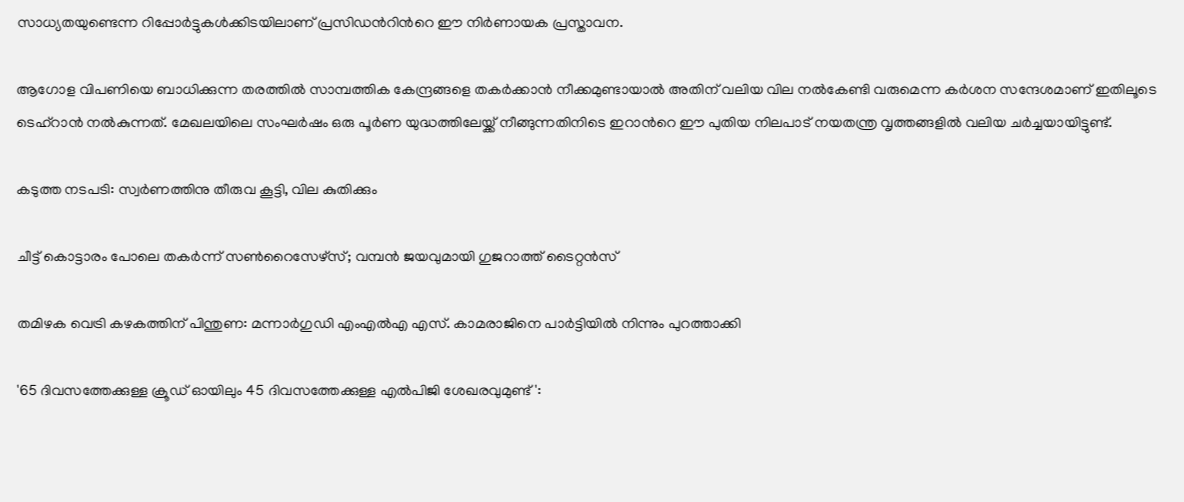സാധ്യതയുണ്ടെന്ന റിപ്പോർട്ടുകൾക്കിടയിലാണ് പ്രസിഡന്‍റിന്‍റെ ഈ നിർണായക പ്രസ്താവന.

ആഗോള വിപണിയെ ബാധിക്കുന്ന തരത്തിൽ സാമ്പത്തിക കേന്ദ്രങ്ങളെ തകർക്കാൻ നീക്കമുണ്ടായാൽ അതിന് വലിയ വില നൽകേണ്ടി വരുമെന്ന കർശന സന്ദേശമാണ് ഇതിലൂടെ ടെഹ്റാൻ നൽകുന്നത്. മേഖലയിലെ സംഘർഷം ഒരു പൂർണ യുദ്ധത്തിലേയ്ക്ക് നീങ്ങുന്നതിനിടെ ഇറാന്‍റെ ഈ പുതിയ നിലപാട് നയതന്ത്ര വൃത്തങ്ങളിൽ വലിയ ചർച്ചയായിട്ടുണ്ട്.

കടുത്ത നടപടി: സ്വർണത്തിനു തീരുവ കൂട്ടി, വില കുതിക്കും

ചീട്ട് കൊട്ടാരം പോലെ തകർന്ന് സൺറൈസേഴ്‌സ്; വമ്പൻ ജയവുമായി ഗുജറാത്ത് ടൈറ്റൻസ്

തമിഴക വെട്രി കഴകത്തിന് പിന്തുണ: മന്നാർഗുഡി എംഎൽഎ എസ്. കാമരാജിനെ പാർട്ടിയിൽ നിന്നും പുറത്താക്കി

'65 ദിവസത്തേക്കുള്ള ക്രൂഡ് ഓയിലും 45 ദിവസത്തേക്കുള്ള എൽപിജി ശേഖരവുമുണ്ട്':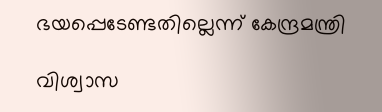ഭയപ്പെടേണ്ടതില്ലെന്ന് കേന്ദ്രമന്ത്രി

വിശ്വാസ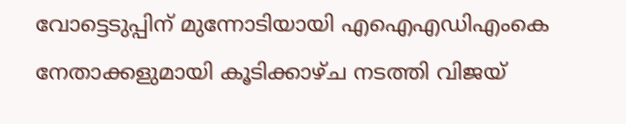വോട്ടെടുപ്പിന് മുന്നോടിയായി എഐഎഡിഎംകെ നേതാക്കളുമായി കൂടിക്കാഴ്ച നടത്തി വിജയ്